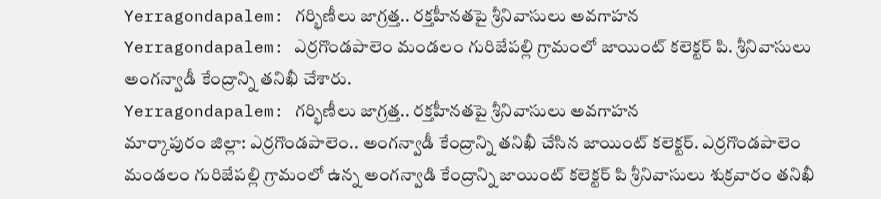Yerragondapalem: గర్భిణీలు జాగ్రత్త.. రక్తహీనతపై శ్రీనివాసులు అవగాహన
Yerragondapalem: ఎర్రగొండపాలెం మండలం గురిజేపల్లి గ్రామంలో జాయింట్ కలెక్టర్ పి. శ్రీనివాసులు అంగన్వాడీ కేంద్రాన్ని తనిఖీ చేశారు.
Yerragondapalem: గర్భిణీలు జాగ్రత్త.. రక్తహీనతపై శ్రీనివాసులు అవగాహన
మార్కాపురం జిల్లా: ఎర్రగొండపాలెం.. అంగన్వాడీ కేంద్రాన్ని తనిఖీ చేసిన జాయింట్ కలెక్టర్. ఎర్రగొండపాలెం మండలం గురిజేపల్లి గ్రామంలో ఉన్న అంగన్వాడి కేంద్రాన్ని జాయింట్ కలెక్టర్ పి శ్రీనివాసులు శుక్రవారం తనిఖీ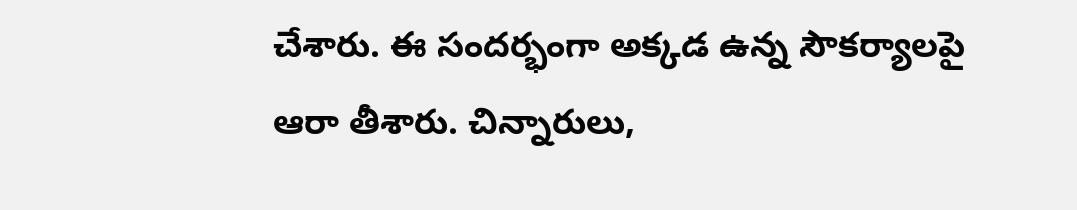చేశారు. ఈ సందర్భంగా అక్కడ ఉన్న సౌకర్యాలపై ఆరా తీశారు. చిన్నారులు,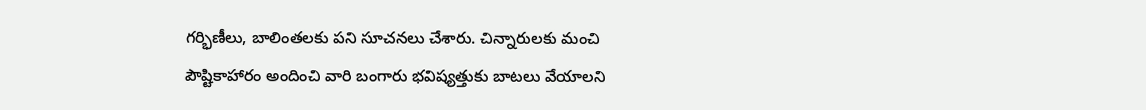గర్భిణీలు, బాలింతలకు పని సూచనలు చేశారు. చిన్నారులకు మంచి పౌష్టికాహారం అందించి వారి బంగారు భవిష్యత్తుకు బాటలు వేయాలని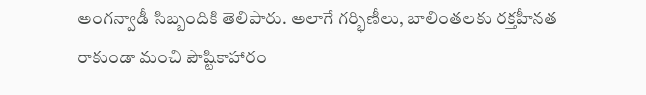అంగన్వాడీ సిబ్బందికి తెలిపారు. అలాగే గర్భిణీలు, బాలింతలకు రక్తహీనత రాకుండా మంచి పౌష్టికాహారం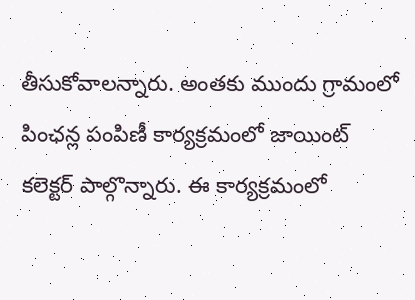తీసుకోవాలన్నారు. అంతకు ముందు గ్రామంలో పింఛన్ల పంపిణీ కార్యక్రమంలో జాయింట్ కలెక్టర్ పాల్గొన్నారు. ఈ కార్యక్రమంలో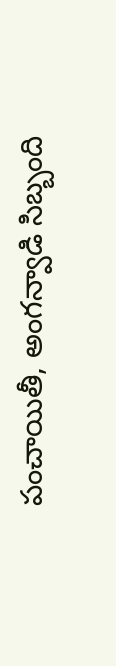పంచాయితీ, అంగన్వాడి సిబ్బంది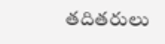తదితరులు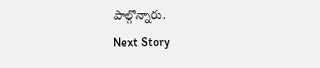పాల్గొన్నారు.
Next Story